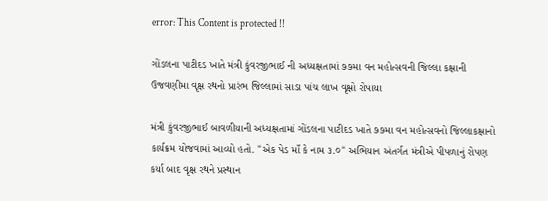error: This Content is protected !!

ગોંડલના પાટીદડ ખાતે મંત્રી કુંવરજીભાઈ ની અધ્યક્ષતામાં ૭૭મા વન મહોત્સવની જિલ્લા કક્ષાની ઉજવણીમા વૃક્ષ રથનો પ્રારંભ જિલ્લામાં સાડા પાંચ લાખ વૃક્ષો રોપાયા

મંત્રી કુંવરજીભાઈ બાવળીયાની અધ્યક્ષતામાં ગોંડલના પાટીદડ ખાતે ૭૭મા વન મહોત્સવનો જિલ્લાકક્ષાનો કાર્યક્રમ યોજવામાં આવ્યો હતો. "એક પેડ માઁ કે નામ ૩.૦" અભિયાન અંતર્ગત મંત્રીએ પીપળાનું રોપણ કર્યા બાદ વૃક્ષ રથને પ્રસ્થાન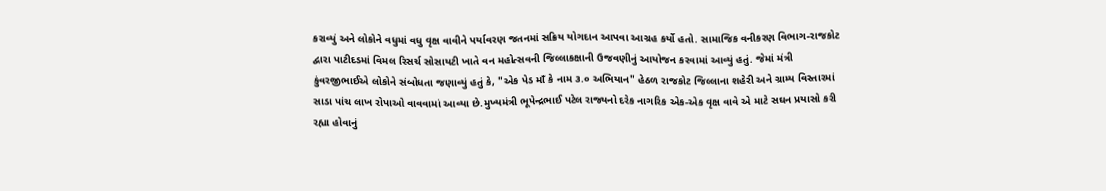કરાવ્યું અને લોકોને વધુમાં વધુ વૃક્ષ વાવીને પર્યાવરણ જતનમાં સક્રિય યોગદાન આપવા આગ્રહ કર્યો હતો. સામાજિક વનીકરણ વિભાગ-રાજકોટ દ્વારા પાટીદડમાં વિમલ રિસર્ચ સોસાયટી ખાતે વન મહોત્સવની જિલ્લાકક્ષાની ઉજવણીનું આયોજન કરવામાં આવ્યું હતું. જેમાં મંત્રી કુંવરજીભાઈએ લોકોને સંબોધતા જણાવ્યું હતું કે, "એક પેડ માઁ કે નામ ૩.૦ અભિયાન" હેઠળ રાજકોટ જિલ્લાના શહેરી અને ગ્રામ્ય વિસ્તારમાં સાડા પાંચ લાખ રોપાઓ વાવવામાં આવ્યા છે.મુખ્યમંત્રી ભૂપેન્દ્રભાઈ પટેલ રાજ્યનો દરેક નાગરિક એક-એક વૃક્ષ વાવે એ માટે સઘન પ્રયાસો કરી રહ્યા હોવાનું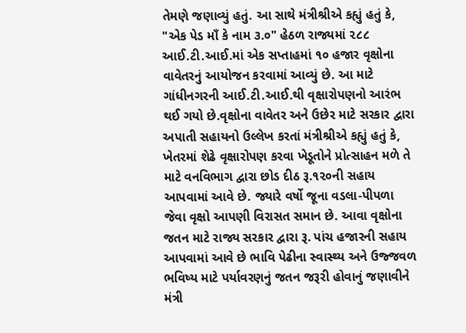તેમણે જણાવ્યું હતું. આ સાથે મંત્રીશ્રીએ કહ્યું હતું કે, "એક પેડ માઁ કે નામ ૩.૦" હેઠળ રાજ્યમાં ૨૮૮ આઈ.ટી.આઈ.માં એક સપ્તાહમાં ૧૦ હજાર વૃક્ષોના વાવેતરનું આયોજન કરવામાં આવ્યું છે. આ માટે ગાંધીનગરની આઈ.ટી.આઈ.થી વૃક્ષારોપણનો આરંભ થઈ ગયો છે.વૃક્ષોના વાવેતર અને ઉછેર માટે સરકાર દ્વારા અપાતી સહાયનો ઉલ્લેખ કરતાં મંત્રીશ્રીએ કહ્યું હતું કે, ખેતરમાં શેઢે વૃક્ષારોપણ કરવા ખેડૂતોને પ્રોત્સાહન મળે તે માટે વનવિભાગ દ્વારા છોડ દીઠ રૂ.૧૨૦ની સહાય આપવામાં આવે છે. જ્યારે વર્ષો જૂના વડલા-પીપળા જેવા વૃક્ષો આપણી વિરાસત સમાન છે. આવા વૃક્ષોના જતન માટે રાજ્ય સરકાર દ્વારા રૂ. પાંચ હજારની સહાય આપવામાં આવે છે ભાવિ પેઢીના સ્વાસ્થ્ય અને ઉજ્જવળ ભવિષ્ય માટે પર્યાવરણનું જતન જરૂરી હોવાનું જણાવીને મંત્રી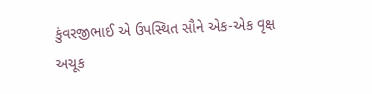કુંવરજીભાઈ એ ઉપસ્થિત સૌને એક-એક વૃક્ષ અચૂક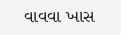વાવવા ખાસ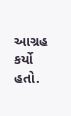આગ્રહ કર્યો હતો.